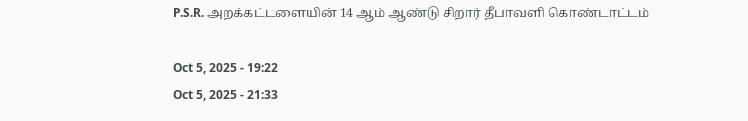P.S.R. அறக்கட்டளையின் 14 ஆம் ஆண்டு சிறார் தீபாவளி கொண்டாட்டம்

Oct 5, 2025 - 19:22
Oct 5, 2025 - 21:33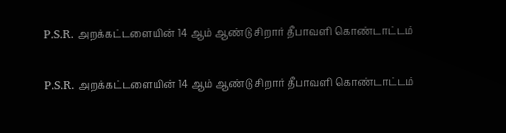P.S.R. அறக்கட்டளையின் 14 ஆம் ஆண்டு சிறார் தீபாவளி கொண்டாட்டம்

P.S.R. அறக்கட்டளையின் 14 ஆம் ஆண்டு சிறார் தீபாவளி கொண்டாட்டம்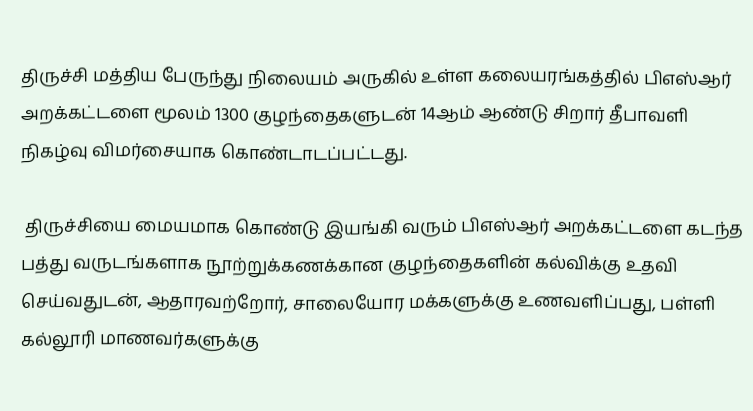திருச்சி மத்திய பேருந்து நிலையம் அருகில் உள்ள கலையரங்கத்தில் பிஎஸ்ஆர் அறக்கட்டளை மூலம் 1300 குழந்தைகளுடன் 14ஆம் ஆண்டு சிறார் தீபாவளி நிகழ்வு விமர்சையாக கொண்டாடப்பட்டது.

 திருச்சியை மையமாக கொண்டு இயங்கி வரும் பிஎஸ்ஆர் அறக்கட்டளை கடந்த பத்து வருடங்களாக நூற்றுக்கணக்கான குழந்தைகளின் கல்விக்கு உதவி செய்வதுடன், ஆதாரவற்றோர், சாலையோர மக்களுக்கு உணவளிப்பது, பள்ளி கல்லூரி மாணவர்களுக்கு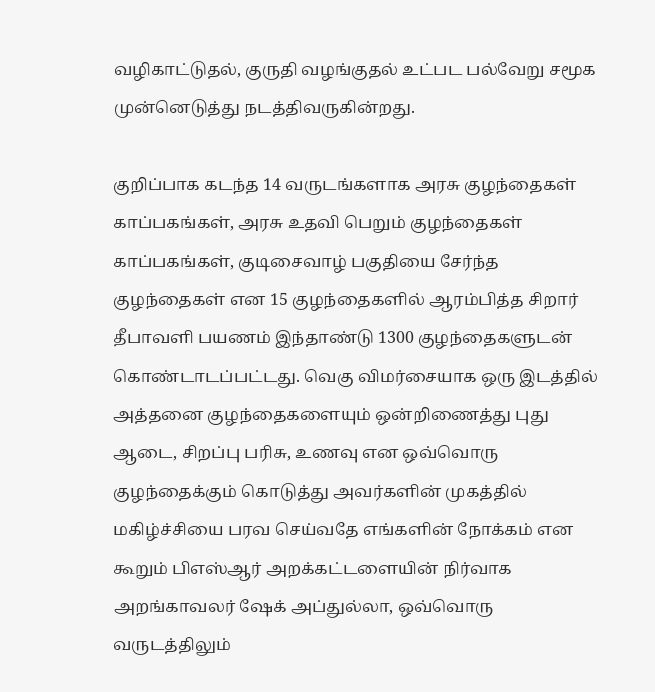வழிகாட்டுதல், குருதி வழங்குதல் உட்பட பல்வேறு சமூக முன்னெடுத்து நடத்திவருகின்றது.

குறிப்பாக கடந்த 14 வருடங்களாக அரசு குழந்தைகள் காப்பகங்கள், அரசு உதவி பெறும் குழந்தைகள் காப்பகங்கள், குடிசைவாழ் பகுதியை சேர்ந்த குழந்தைகள் என 15 குழந்தைகளில் ஆரம்பித்த சிறார் தீபாவளி பயணம் இந்தாண்டு 1300 குழந்தைகளுடன் கொண்டாடப்பட்டது. வெகு விமர்சையாக ஒரு இடத்தில் அத்தனை குழந்தைகளையும் ஒன்றிணைத்து புது ஆடை, சிறப்பு பரிசு, உணவு என ஒவ்வொரு குழந்தைக்கும் கொடுத்து அவர்களின் முகத்தில் மகிழ்ச்சியை பரவ செய்வதே எங்களின் நோக்கம் என கூறும் பிஎஸ்ஆர் அறக்கட்டளையின் நிர்வாக அறங்காவலர் ஷேக் அப்துல்லா, ஒவ்வொரு வருடத்திலும்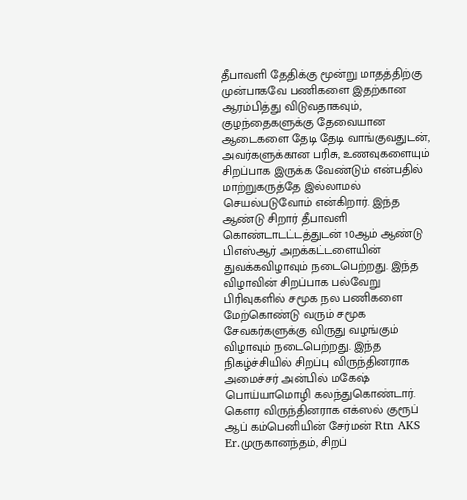தீபாவளி தேதிக்கு மூன்று மாதத்திற்கு முன்பாகவே பணிகளை இதற்கான ஆரம்பித்து விடுவதாகவும், குழந்தைகளுக்கு தேவையான ஆடைகளை தேடி தேடி வாங்குவதுடன், அவர்களுக்கான பரிசு, உணவுகளையும் சிறப்பாக இருக்க வேண்டும் என்பதில் மாற்றுகருத்தே இல்லாமல் செயல்படுவோம் என்கிறார். இந்த ஆண்டு சிறார் தீபாவளி கொண்டாடட்டத்துடன் 10ஆம் ஆண்டு பிஎஸ்ஆர் அறக்கட்டளையின் துவக்கவிழாவும் நடைபெற்றது. இந்த விழாவின் சிறப்பாக பல்வேறு பிரிவுகளில் சமூக நல பணிகளை மேற்கொண்டு வரும் சமூக சேவகர்களுக்கு விருது வழங்கும் விழாவும் நடைபெற்றது. இந்த நிகழ்ச்சியில் சிறப்பு விருந்தினராக அமைச்சர் அன்பில் மகேஷ் பொய்யாமொழி கலந்துகொண்டார். கௌர விருந்தினராக எக்ஸல் குரூப் ஆப் கம்பெனியின் சேர்மன் Rtn AKS Er.முருகானந்தம், சிறப்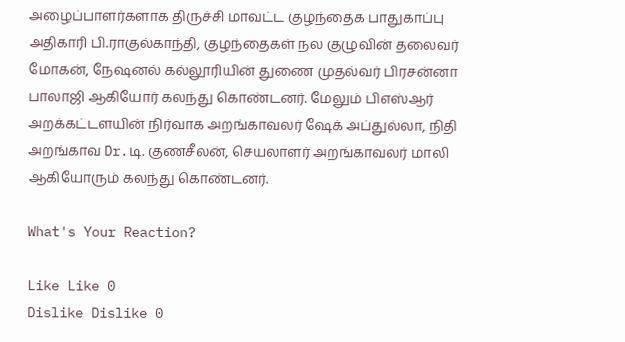அழைப்பாளர்களாக திருச்சி மாவட்ட குழந்தைக பாதுகாப்பு அதிகாரி பி.ராகுல்காந்தி, குழந்தைகள் நல குழுவின் தலைவர் மோகன், நேஷனல் கல்லூரியின் துணை முதல்வர் பிரசன்னா பாலாஜி ஆகியோர் கலந்து கொண்டனர். மேலும் பிஎஸ்ஆர் அறக்கட்டளயின் நிர்வாக அறங்காவலர் ஷேக் அப்துல்லா, நிதி அறங்காவ Dr.டி. குணசீலன், செயலாளர் அறங்காவலர் மாலி ஆகியோரும் கலந்து கொண்டனர்.

What's Your Reaction?

Like Like 0
Dislike Dislike 0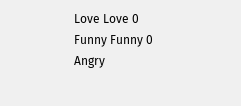Love Love 0
Funny Funny 0
Angry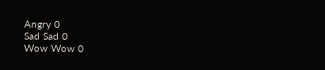Angry 0
Sad Sad 0
Wow Wow 0